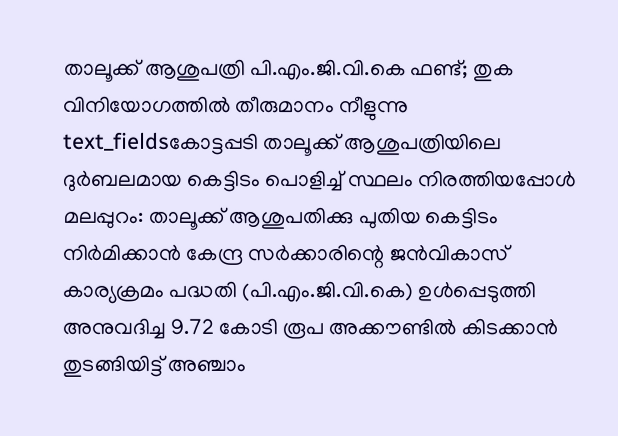താലൂക്ക് ആശുപത്രി പി.എം.ജി.വി.കെ ഫണ്ട്; തുക വിനിയോഗത്തിൽ തീരുമാനം നീളുന്നു
text_fieldsകോട്ടപ്പടി താലൂക്ക് ആശുപത്രിയിലെ ദുർബലമായ കെട്ടിടം പൊളിച്ച് സ്ഥലം നിരത്തിയപ്പോൾ
മലപ്പുറം: താലൂക്ക് ആശുപതിക്കു പുതിയ കെട്ടിടം നിർമിക്കാൻ കേന്ദ്ര സർക്കാരിന്റെ ജൻവികാസ് കാര്യക്രമം പദ്ധതി (പി.എം.ജി.വി.കെ) ഉൾപ്പെടുത്തി അനുവദിച്ച 9.72 കോടി രൂപ അക്കൗണ്ടിൽ കിടക്കാൻ തുടങ്ങിയിട്ട് അഞ്ചാം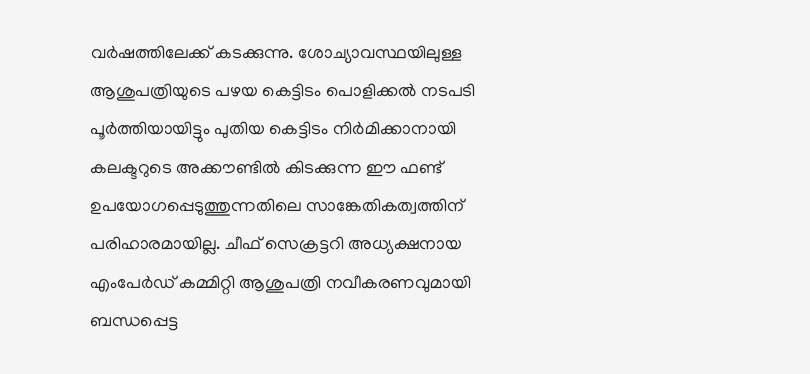വർഷത്തിലേക്ക് കടക്കുന്നു. ശോച്യാവസ്ഥയിലുള്ള ആശുപത്രിയുടെ പഴയ കെട്ടിടം പൊളിക്കൽ നടപടി പൂർത്തിയായിട്ടും പുതിയ കെട്ടിടം നിർമിക്കാനായി കലക്ടറുടെ അക്കൗണ്ടിൽ കിടക്കുന്ന ഈ ഫണ്ട് ഉപയോഗപ്പെടുത്തുന്നതിലെ സാങ്കേതികത്വത്തിന് പരിഹാരമായില്ല. ചീഫ് സെക്രട്ടറി അധ്യക്ഷനായ എംപേർഡ് കമ്മിറ്റി ആശുപത്രി നവീകരണവുമായി ബന്ധപ്പെട്ട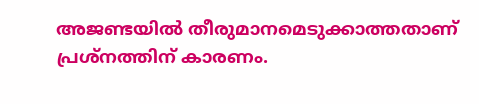അജണ്ടയിൽ തീരുമാനമെടുക്കാത്തതാണ് പ്രശ്നത്തിന് കാരണം.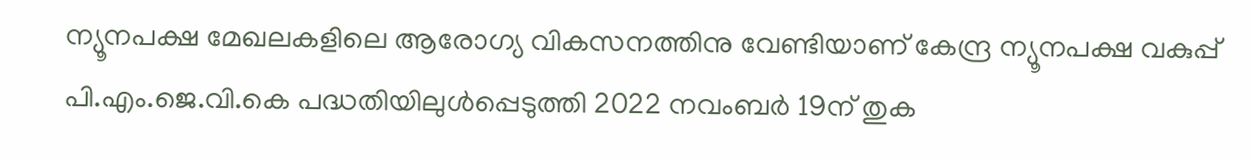ന്യൂനപക്ഷ മേഖലകളിലെ ആരോഗ്യ വികസനത്തിനു വേണ്ടിയാണ് കേന്ദ്ര ന്യൂനപക്ഷ വകുപ്പ് പി.എം.ജെ.വി.കെ പദ്ധതിയിലുൾപ്പെടുത്തി 2022 നവംബർ 19ന് തുക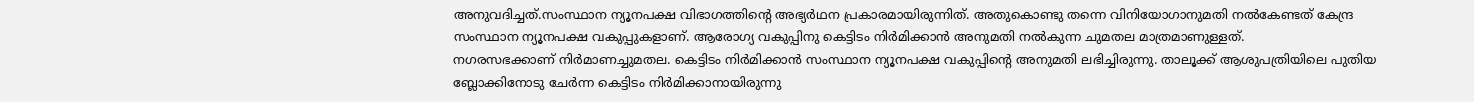അനുവദിച്ചത്.സംസ്ഥാന ന്യൂനപക്ഷ വിഭാഗത്തിന്റെ അഭ്യർഥന പ്രകാരമായിരുന്നിത്. അതുകൊണ്ടു തന്നെ വിനിയോഗാനുമതി നൽകേണ്ടത് കേന്ദ്ര സംസ്ഥാന ന്യൂനപക്ഷ വകുപ്പുകളാണ്. ആരോഗ്യ വകുപ്പിനു കെട്ടിടം നിർമിക്കാൻ അനുമതി നൽകുന്ന ചുമതല മാത്രമാണുള്ളത്.
നഗരസഭക്കാണ് നിർമാണച്ചുമതല. കെട്ടിടം നിർമിക്കാൻ സംസ്ഥാന ന്യൂനപക്ഷ വകുപ്പിന്റെ അനുമതി ലഭിച്ചിരുന്നു. താലൂക്ക് ആശുപത്രിയിലെ പുതിയ ബ്ലോക്കിനോടു ചേർന്ന കെട്ടിടം നിർമിക്കാനായിരുന്നു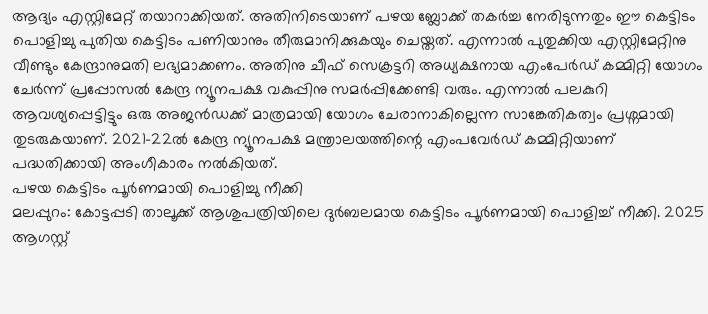ആദ്യം എസ്റ്റിമേറ്റ് തയാറാക്കിയത്. അതിനിടെയാണ് പഴയ ബ്ലോക്ക് തകർച്ച നേരിടുന്നതും ഈ കെട്ടിടം പൊളിച്ചു പുതിയ കെട്ടിടം പണിയാനും തീരുമാനിക്കുകയും ചെയ്തത്. എന്നാൽ പുതുക്കിയ എസ്റ്റിമേറ്റിനു വീണ്ടും കേന്ദ്രാനുമതി ലഭ്യമാക്കണം. അതിനു ചീഫ് സെക്രട്ടറി അധ്യക്ഷനായ എംപേർഡ് കമ്മിറ്റി യോഗം ചേർന്ന് പ്രപ്പോസൽ കേന്ദ്ര ന്യൂനപക്ഷ വകുപ്പിനു സമർപ്പിക്കേണ്ടി വരും. എന്നാൽ പലകുറി ആവശ്യപ്പെട്ടിട്ടും ഒരു അജൻഡക്ക് മാത്രമായി യോഗം ചേരാനാകില്ലെന്ന സാങ്കേതികത്വം പ്രശ്നമായി തുടരുകയാണ്. 2021-22ൽ കേന്ദ്ര ന്യൂനപക്ഷ മന്ത്രാലയത്തിന്റെ എംപവേർഡ് കമ്മിറ്റിയാണ് പദ്ധതിക്കായി അംഗീകാരം നൽകിയത്.
പഴയ കെട്ടിടം പൂർണമായി പൊളിച്ചു നീക്കി
മലപ്പുറം: കോട്ടപ്പടി താലൂക്ക് ആശുപത്രിയിലെ ദുർബലമായ കെട്ടിടം പൂർണമായി പൊളിച്ച് നീക്കി. 2025 ആഗസ്റ്റ്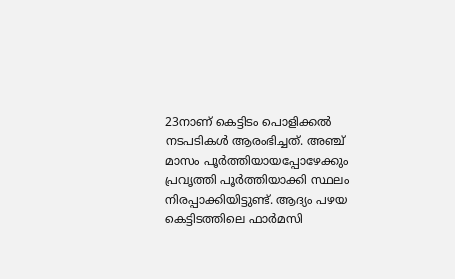23നാണ് കെട്ടിടം പൊളിക്കൽ നടപടികൾ ആരംഭിച്ചത്. അഞ്ച് മാസം പൂർത്തിയായപ്പോഴേക്കും പ്രവൃത്തി പൂർത്തിയാക്കി സ്ഥലം നിരപ്പാക്കിയിട്ടുണ്ട്. ആദ്യം പഴയ കെട്ടിടത്തിലെ ഫാർമസി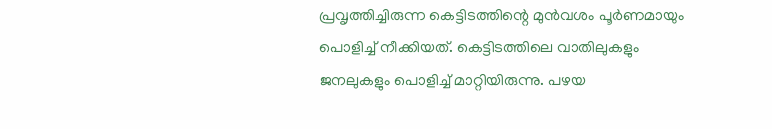പ്രവൃത്തിച്ചിരുന്ന കെട്ടിടത്തിന്റെ മുൻവശം പൂർണമായും പൊളിച്ച് നീക്കിയത്. കെട്ടിടത്തിലെ വാതിലുകളും ജനലുകളും പൊളിച്ച് മാറ്റിയിരുന്നു. പഴയ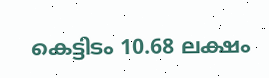കെട്ടിടം 10.68 ലക്ഷം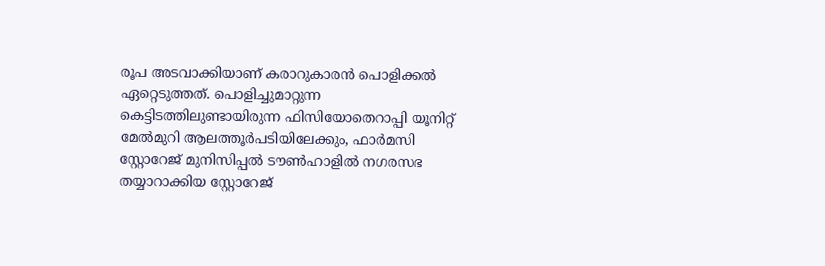രൂപ അടവാക്കിയാണ് കരാറുകാരൻ പൊളിക്കൽ ഏറ്റെടുത്തത്. പൊളിച്ചുമാറ്റുന്ന കെട്ടിടത്തിലുണ്ടായിരുന്ന ഫിസിയോതെറാപ്പി യൂനിറ്റ് മേൽമുറി ആലത്തൂർപടിയിലേക്കും, ഫാർമസി സ്റ്റോറേജ് മുനിസിപ്പൽ ടൗൺഹാളിൽ നഗരസഭ തയ്യാറാക്കിയ സ്റ്റോറേജ്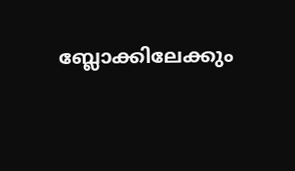ബ്ലോക്കിലേക്കും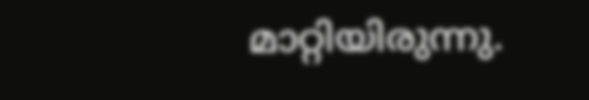മാറ്റിയിരുന്നു.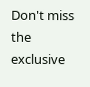Don't miss the exclusive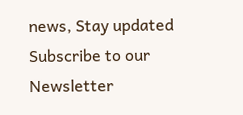news, Stay updated
Subscribe to our Newsletter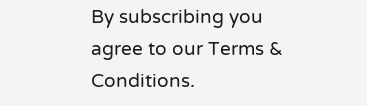By subscribing you agree to our Terms & Conditions.